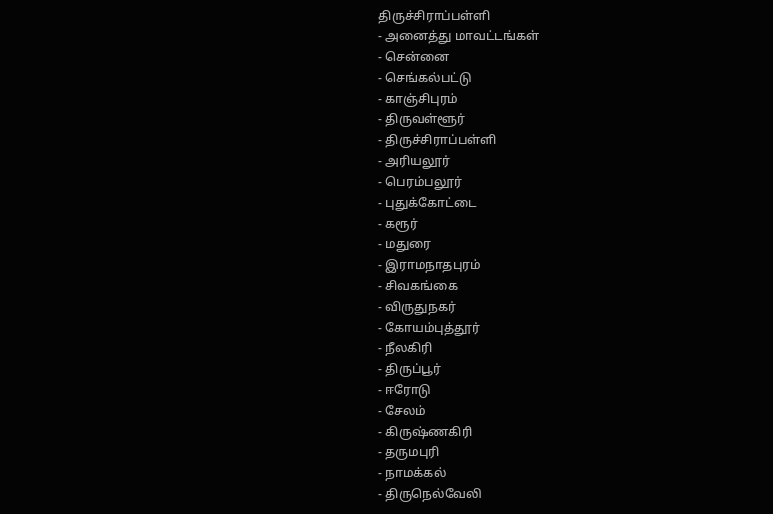திருச்சிராப்பள்ளி
- அனைத்து மாவட்டங்கள்
- சென்னை
- செங்கல்பட்டு
- காஞ்சிபுரம்
- திருவள்ளூர்
- திருச்சிராப்பள்ளி
- அரியலூர்
- பெரம்பலூர்
- புதுக்கோட்டை
- கரூர்
- மதுரை
- இராமநாதபுரம்
- சிவகங்கை
- விருதுநகர்
- கோயம்புத்தூர்
- நீலகிரி
- திருப்பூர்
- ஈரோடு
- சேலம்
- கிருஷ்ணகிரி
- தருமபுரி
- நாமக்கல்
- திருநெல்வேலி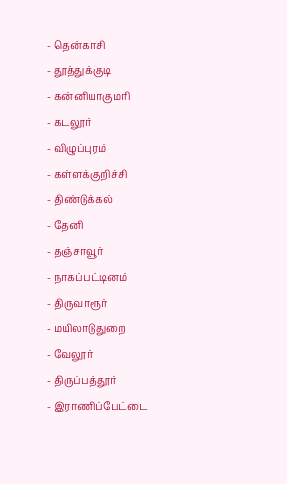- தென்காசி
- தூத்துக்குடி
- கன்னியாகுமரி
- கடலூர்
- விழுப்புரம்
- கள்ளக்குறிச்சி
- திண்டுக்கல்
- தேனி
- தஞ்சாவூர்
- நாகப்பட்டினம்
- திருவாரூர்
- மயிலாடுதுறை
- வேலூர்
- திருப்பத்தூர்
- இராணிப்பேட்டை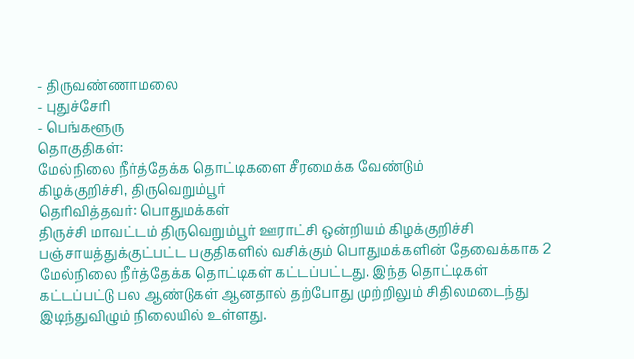- திருவண்ணாமலை
- புதுச்சேரி
- பெங்களூரு
தொகுதிகள்:
மேல்நிலை நீர்த்தேக்க தொட்டிகளை சீரமைக்க வேண்டும்
கிழக்குறிச்சி, திருவெறும்பூர்
தெரிவித்தவர்: பொதுமக்கள்
திருச்சி மாவட்டம் திருவெறும்பூர் ஊராட்சி ஒன்றியம் கிழக்குறிச்சி பஞ்சாயத்துக்குட்பட்ட பகுதிகளில் வசிக்கும் பொதுமக்களின் தேவைக்காக 2 மேல்நிலை நீர்த்தேக்க தொட்டிகள் கட்டப்பட்டது. இந்த தொட்டிகள் கட்டப்பட்டு பல ஆண்டுகள் ஆனதால் தற்போது முற்றிலும் சிதிலமடைந்து இடிந்துவிழும் நிலையில் உள்ளது.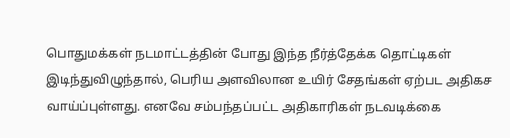பொதுமக்கள் நடமாட்டத்தின் போது இந்த நீர்த்தேக்க தொட்டிகள் இடிந்துவிழுந்தால், பெரிய அளவிலான உயிர் சேதங்கள் ஏற்பட அதிகச வாய்ப்புள்ளது. எனவே சம்பந்தப்பட்ட அதிகாரிகள் நடவடிக்கை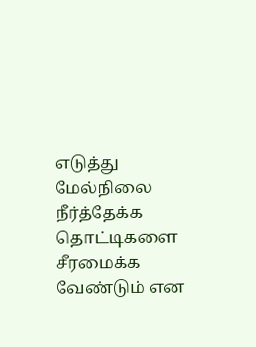எடுத்து மேல்நிலை நீர்த்தேக்க தொட்டிகளை சீரமைக்க வேண்டும் என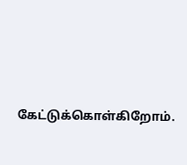கேட்டுக்கொள்கிறோம்.